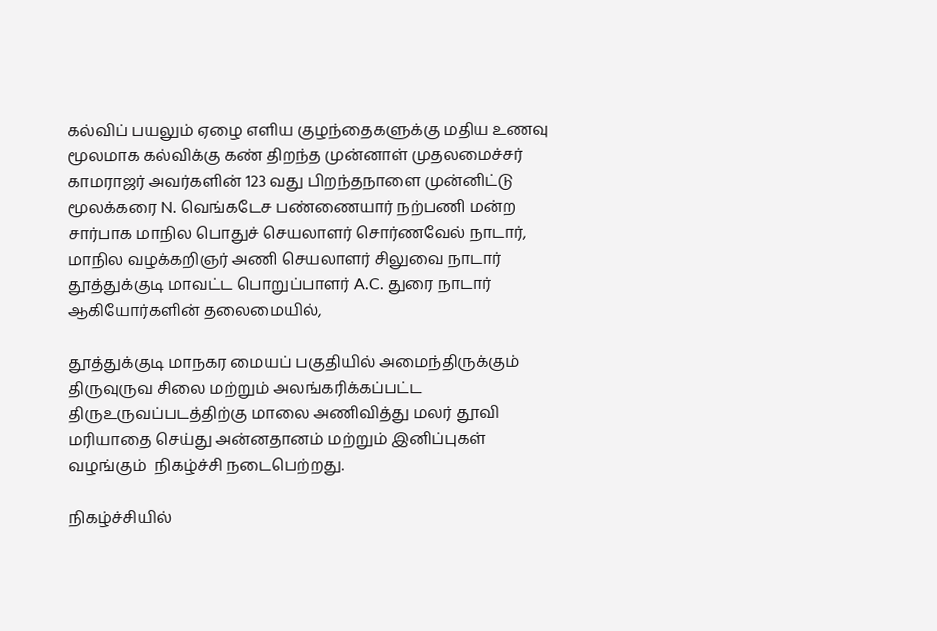கல்விப் பயலும் ஏழை எளிய குழந்தைகளுக்கு மதிய உணவு மூலமாக கல்விக்கு கண் திறந்த முன்னாள் முதலமைச்சர் காமராஜர் அவர்களின் 123 வது பிறந்தநாளை முன்னிட்டு மூலக்கரை N. வெங்கடேச பண்ணையார் நற்பணி மன்ற சார்பாக மாநில பொதுச் செயலாளர் சொர்ணவேல் நாடார், மாநில வழக்கறிஞர் அணி செயலாளர் சிலுவை நாடார் தூத்துக்குடி மாவட்ட பொறுப்பாளர் A.C. துரை நாடார் ஆகியோர்களின் தலைமையில்,

தூத்துக்குடி மாநகர மையப் பகுதியில் அமைந்திருக்கும் திருவுருவ சிலை மற்றும் அலங்கரிக்கப்பட்ட திருஉருவப்படத்திற்கு மாலை அணிவித்து மலர் தூவி மரியாதை செய்து அன்னதானம் மற்றும் இனிப்புகள் வழங்கும்  நிகழ்ச்சி நடைபெற்றது.

நிகழ்ச்சியில்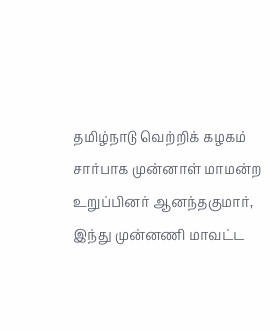தமிழ்நாடு வெற்றிக் கழகம் சார்பாக முன்னாள் மாமன்ற உறுப்பினர் ஆனந்தகுமார், இந்து முன்னணி மாவட்ட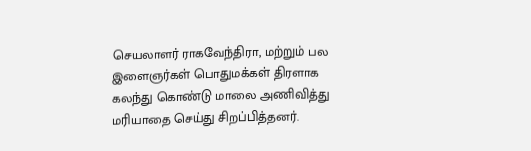செயலாளர் ராகவேந்திரா, மற்றும் பல இளைஞர்கள் பொதுமக்கள் திரளாக கலந்து கொண்டு மாலை அணிவித்து மரியாதை செய்து சிறப்பித்தனர்.